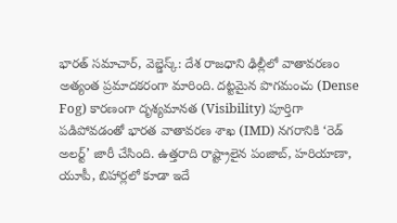భారత్ సమాచార్, వెబ్డెస్క్: దేశ రాజధాని ఢిల్లీలో వాతావరణం అత్యంత ప్రమాదకరంగా మారింది. దట్టమైన పొగమంచు (Dense Fog) కారణంగా దృశ్యమానత (Visibility) పూర్తిగా పడిపోవడంతో భారత వాతావరణ శాఖ (IMD) నగరానికి ‘రెడ్ అలర్ట్’ జారీ చేసింది. ఉత్తరాది రాష్ట్రాలైన పంజాబ్, హరియాణా, యూపీ, బిహార్లలో కూడా ఇదే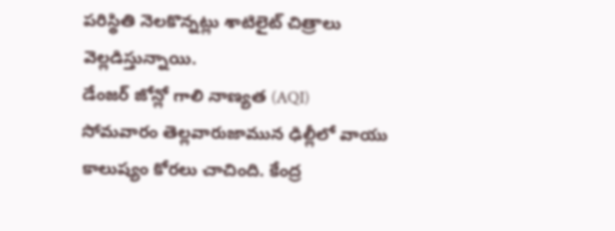పరిస్థితి నెలకొన్నట్లు శాటిలైట్ చిత్రాలు వెల్లడిస్తున్నాయి.
డేంజర్ జోన్లో గాలి నాణ్యత (AQI)
సోమవారం తెల్లవారుజామున ఢిల్లీలో వాయు కాలుష్యం కోరలు చాచింది. కేంద్ర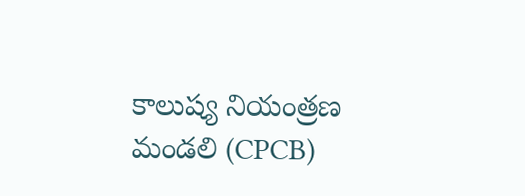కాలుష్య నియంత్రణ మండలి (CPCB)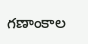గణాంకాల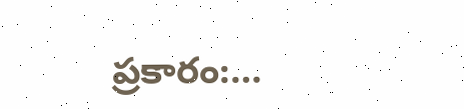ప్రకారం:…